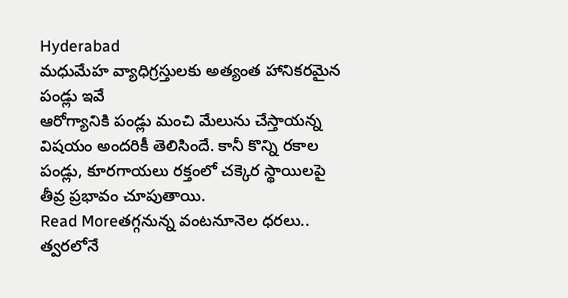Hyderabad
మధుమేహ వ్యాధిగ్రస్తులకు అత్యంత హానికరమైన పండ్లు ఇవే
ఆరోగ్యానికి పండ్లు మంచి మేలును చేస్తాయన్న విషయం అందరికీ తెలిసిందే. కానీ కొన్ని రకాల పండ్లు, కూరగాయలు రక్తంలో చక్కెర స్థాయిలపై తీవ్ర ప్రభావం చూపుతాయి.
Read Moreతగ్గనున్న వంటనూనెల ధరలు.. త్వరలోనే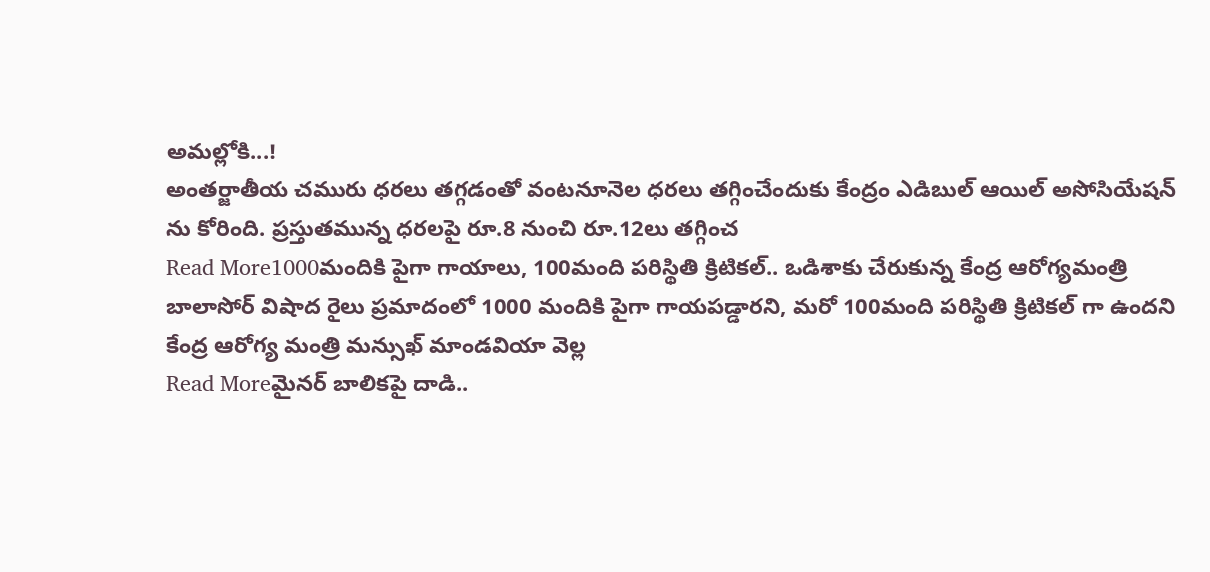అమల్లోకి...!
అంతర్జాతీయ చమురు ధరలు తగ్గడంతో వంటనూనెల ధరలు తగ్గించేందుకు కేంద్రం ఎడిబుల్ ఆయిల్ అసోసియేషన్ ను కోరింది. ప్రస్తుతమున్న ధరలపై రూ.8 నుంచి రూ.12లు తగ్గించ
Read More1000మందికి పైగా గాయాలు, 100మంది పరిస్థితి క్రిటికల్.. ఒడిశాకు చేరుకున్న కేంద్ర ఆరోగ్యమంత్రి
బాలాసోర్ విషాద రైలు ప్రమాదంలో 1000 మందికి పైగా గాయపడ్డారని, మరో 100మంది పరిస్థితి క్రిటికల్ గా ఉందని కేంద్ర ఆరోగ్య మంత్రి మన్సుఖ్ మాండవియా వెల్ల
Read Moreమైనర్ బాలికపై దాడి..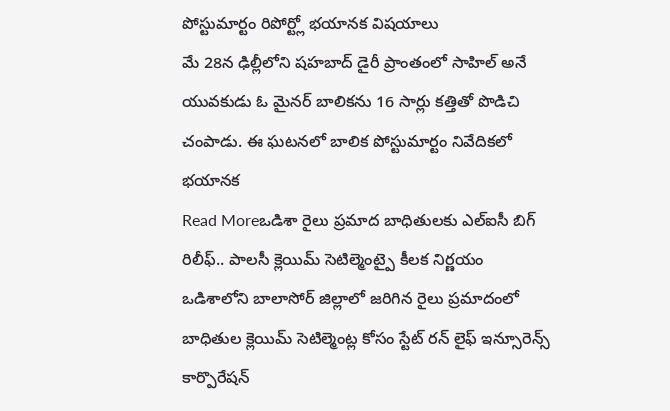పోస్టుమార్టం రిపోర్ట్లో భయానక విషయాలు
మే 28న ఢిల్లీలోని షహబాద్ డైరీ ప్రాంతంలో సాహిల్ అనే యువకుడు ఓ మైనర్ బాలికను 16 సార్లు కత్తితో పొడిచి చంపాడు. ఈ ఘటనలో బాలిక పోస్టుమార్టం నివేదికలో భయానక
Read Moreఒడిశా రైలు ప్రమాద బాధితులకు ఎల్ఐసీ బిగ్ రిలీఫ్.. పాలసీ క్లెయిమ్ సెటిల్మెంట్పై కీలక నిర్ణయం
ఒడిశాలోని బాలాసోర్ జిల్లాలో జరిగిన రైలు ప్రమాదంలో బాధితుల క్లెయిమ్ సెటిల్మెంట్ల కోసం స్టేట్ రన్ లైఫ్ ఇన్సూరెన్స్ కార్పొరేషన్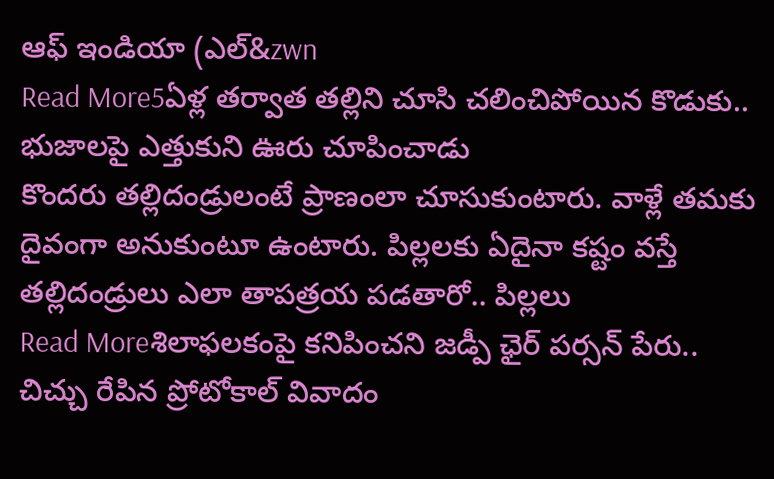ఆఫ్ ఇండియా (ఎల్&zwn
Read More5ఏళ్ల తర్వాత తల్లిని చూసి చలించిపోయిన కొడుకు.. భుజాలపై ఎత్తుకుని ఊరు చూపించాడు
కొందరు తల్లిదండ్రులంటే ప్రాణంలా చూసుకుంటారు. వాళ్లే తమకు దైవంగా అనుకుంటూ ఉంటారు. పిల్లలకు ఏదైనా కష్టం వస్తే తల్లిదండ్రులు ఎలా తాపత్రయ పడతారో.. పిల్లలు
Read Moreశిలాఫలకంపై కనిపించని జడ్పీ ఛైర్ పర్సన్ పేరు.. చిచ్చు రేపిన ప్రోటోకాల్ వివాదం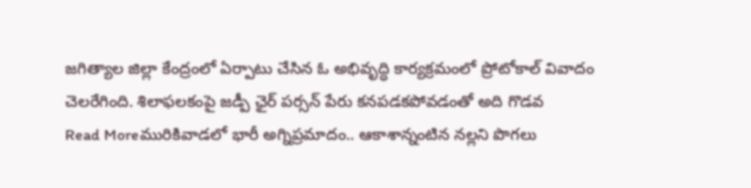జగిత్యాల జిల్లా కేంద్రంలో ఏర్పాటు చేసిన ఓ అభివృద్ధి కార్యక్రమంలో ప్రోటోకాల్ వివాదం చెలరేగింది. శిలాఫలకంపై జడ్పీ ఛైర్ పర్సన్ పేరు కనపడకపోవడంతో అది గొడవ
Read Moreమురికివాడలో భారీ అగ్నిప్రమాదం.. ఆకాశాన్నంటిన నల్లని పొగలు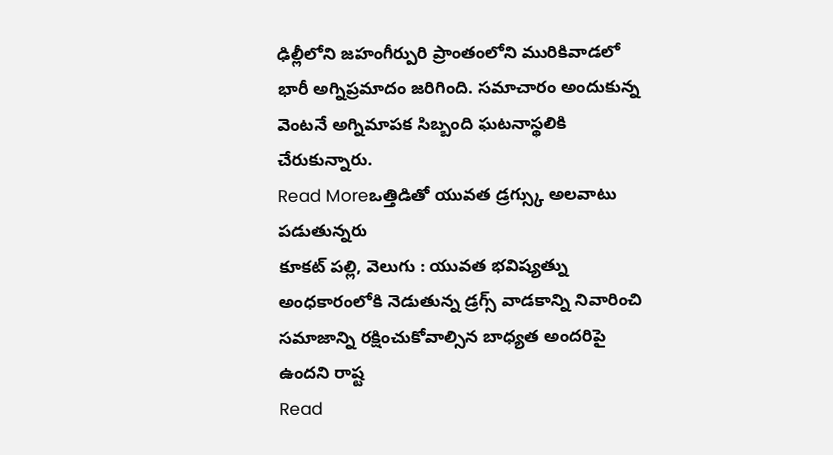ఢిల్లీలోని జహంగీర్పురి ప్రాంతంలోని మురికివాడలో భారీ అగ్నిప్రమాదం జరిగింది. సమాచారం అందుకున్న వెంటనే అగ్నిమాపక సిబ్బంది ఘటనాస్థలికి చేరుకున్నారు.
Read Moreఒత్తిడితో యువత డ్రగ్స్కు అలవాటు పడుతున్నరు
కూకట్ పల్లి, వెలుగు : యువత భవిష్యత్ను అంధకారంలోకి నెడుతున్న డ్రగ్స్ వాడకాన్ని నివారించి సమాజాన్ని రక్షించుకోవాల్సిన బాధ్యత అందరిపై ఉందని రాష్ట
Read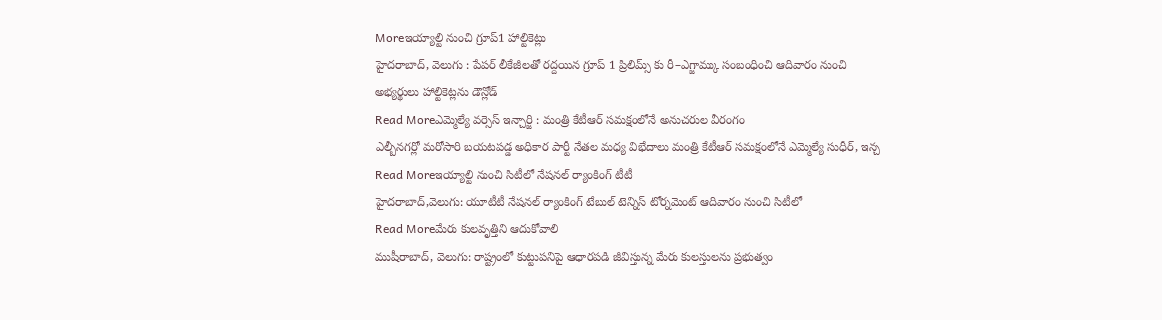Moreఇయ్యాల్టి నుంచి గ్రూప్1 హాల్టికెట్లు
హైదరాబాద్, వెలుగు : పేపర్ లీకేజీలతో రద్దయిన గ్రూప్ 1 ప్రిలిమ్స్ కు రీ–ఎగ్జామ్కు సంబంధించి ఆదివారం నుంచి అభ్యర్థులు హాల్టికెట్లను డౌన్లోడ్
Read Moreఎమ్మెల్యే వర్సెస్ ఇన్చార్జి : మంత్రి కేటీఆర్ సమక్షంలోనే అనుచరుల వీరంగం
ఎల్బీనగర్లో మరోసారి బయటపడ్డ అధికార పార్టీ నేతల మధ్య విభేదాలు మంత్రి కేటీఆర్ సమక్షంలోనే ఎమ్మెల్యే సుధీర్, ఇన్చ
Read Moreఇయ్యాల్టి నుంచి సిటీలో నేషనల్ ర్యాంకింగ్ టీటీ
హైదరాబాద్,వెలుగు: యూటీటీ నేషనల్ ర్యాంకింగ్ టేబుల్ టెన్నిస్ టోర్నమెంట్ ఆదివారం నుంచి సిటీలో
Read Moreమేరు కులవృత్తిని ఆదుకోవాలి
ముషీరాబాద్, వెలుగు: రాష్ట్రంలో కుట్టుపనిపై ఆధారపడి జీవిస్తున్న మేరు కులస్తులను ప్రభుత్వం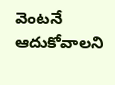వెంటనే ఆదుకోవాలని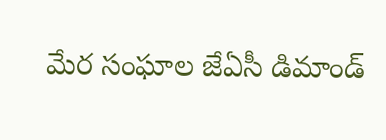మేర సంఘాల జేఏసీ డిమాండ్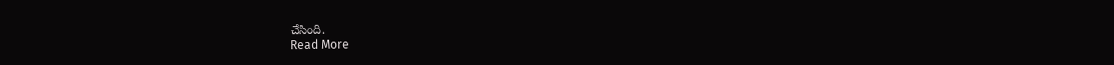చేసింది.
Read More